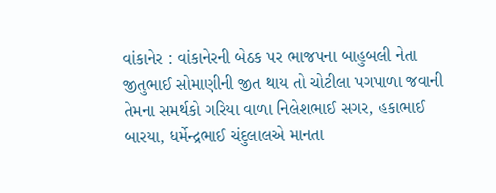વાંકાનેર : વાંકાનેરની બેઠક પર ભાજપના બાહુબલી નેતા જીતુભાઈ સોમાણીની જીત થાય તો ચોટીલા પગપાળા જવાની તેમના સમર્થકો ગરિયા વાળા નિલેશભાઈ સગર, હકાભાઈ બારયા, ધર્મેન્દ્રભાઈ ચંદુલાલએ માનતા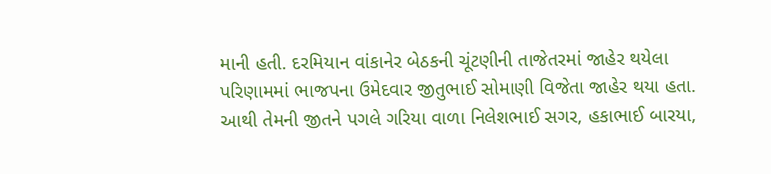માની હતી. દરમિયાન વાંકાનેર બેઠકની ચૂંટણીની તાજેતરમાં જાહેર થયેલા પરિણામમાં ભાજપના ઉમેદવાર જીતુભાઈ સોમાણી વિજેતા જાહેર થયા હતા. આથી તેમની જીતને પગલે ગરિયા વાળા નિલેશભાઈ સગર, હકાભાઈ બારયા,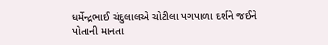ધર્મેન્દ્રભાઈ ચંદુલાલએ ચોટીલા પગપાળા દર્શને જઈને પોતાની માનતા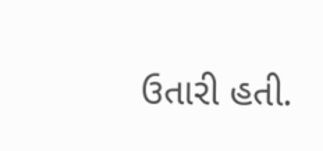ઉતારી હતી.